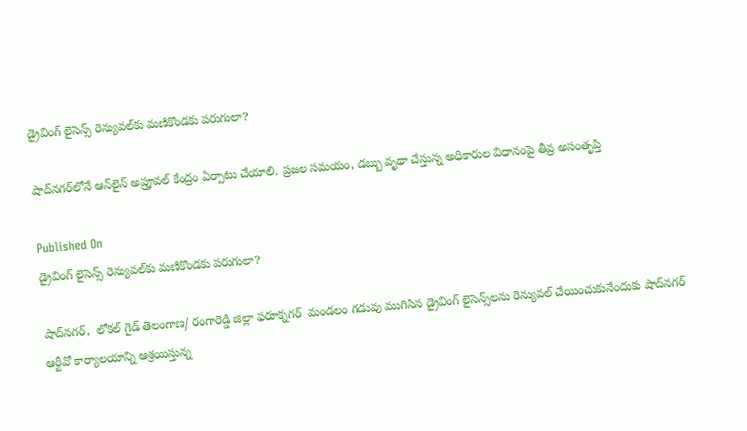డ్రైవింగ్ లైసెన్స్ రెన్యువల్‌కు మణికొండకు పరుగులా?

షాద్‌నగర్‌లోనే ఆన్‌లైన్ అప్రూవల్ కేంద్రం ఏర్పాటు చేయాలి. ప్రజల సమయం, డబ్బు వృథా చేస్తున్న అధికారుల విధానంపై తీవ్ర అసంతృప్తి

Published On
డ్రైవింగ్ లైసెన్స్ రెన్యువల్‌కు మణికొండకు పరుగులా?

షాద్‌నగర్,  లోకల్ గైడ్ తెలంగాణ/ రంగారెడ్డి జిల్లా ఫరూక్నగర్  మండలం గడువు ముగిసిన డ్రైవింగ్ లైసెన్స్‌లను రెన్యువల్ చేయించుకునేందుకు షాద్‌నగర్ ఆర్టీవో కార్యాలయాన్ని ఆశ్రయిస్తున్న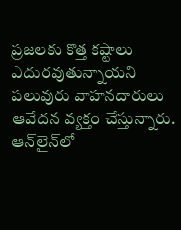ప్రజలకు కొత్త కష్టాలు ఎదురవుతున్నాయని పలువురు వాహనదారులు ఆవేదన వ్యక్తం చేస్తున్నారు. ఆన్‌లైన్‌లో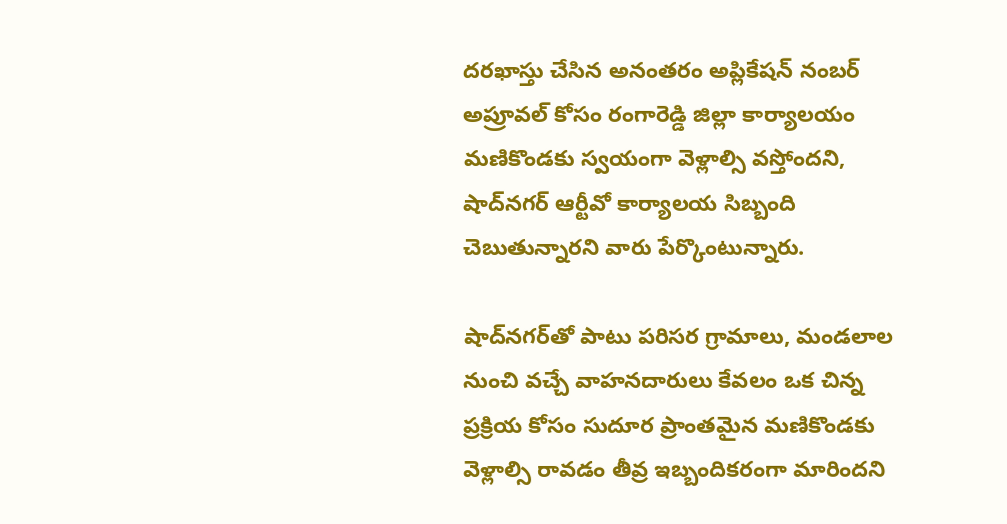దరఖాస్తు చేసిన అనంతరం అప్లికేషన్ నంబర్ అప్రూవల్ కోసం రంగారెడ్డి జిల్లా కార్యాలయం మణికొండకు స్వయంగా వెళ్లాల్సి వస్తోందని, షాద్‌నగర్ ఆర్టీవో కార్యాలయ సిబ్బంది చెబుతున్నారని వారు పేర్కొంటున్నారు.

షాద్‌నగర్‌తో పాటు పరిసర గ్రామాలు, మండలాల నుంచి వచ్చే వాహనదారులు కేవలం ఒక చిన్న ప్రక్రియ కోసం సుదూర ప్రాంతమైన మణికొండకు వెళ్లాల్సి రావడం తీవ్ర ఇబ్బందికరంగా మారిందని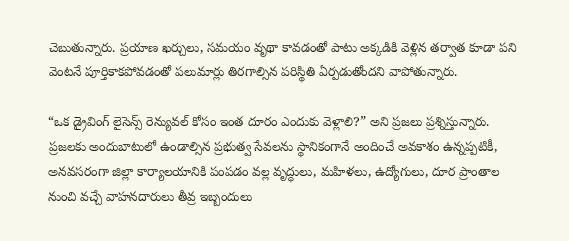చెబుతున్నారు. ప్రయాణ ఖర్చులు, సమయం వృథా కావడంతో పాటు అక్కడికి వెళ్లిన తర్వాత కూడా పని వెంటనే పూర్తికాకపోవడంతో పలుమార్లు తిరగాల్సిన పరిస్థితి ఏర్పడుతోందని వాపోతున్నారు.

“ఒక డ్రైవింగ్ లైసెన్స్ రెన్యువల్ కోసం ఇంత దూరం ఎందుకు వెళ్లాలి?” అని ప్రజలు ప్రశ్నిస్తున్నారు. ప్రజలకు అందుబాటులో ఉండాల్సిన ప్రభుత్వ సేవలను స్థానికంగానే అందించే అవకాశం ఉన్నప్పటికీ, అనవసరంగా జిల్లా కార్యాలయానికి పంపడం వల్ల వృద్ధులు, మహిళలు, ఉద్యోగులు, దూర ప్రాంతాల నుంచి వచ్చే వాహనదారులు తీవ్ర ఇబ్బందులు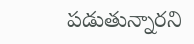పడుతున్నారని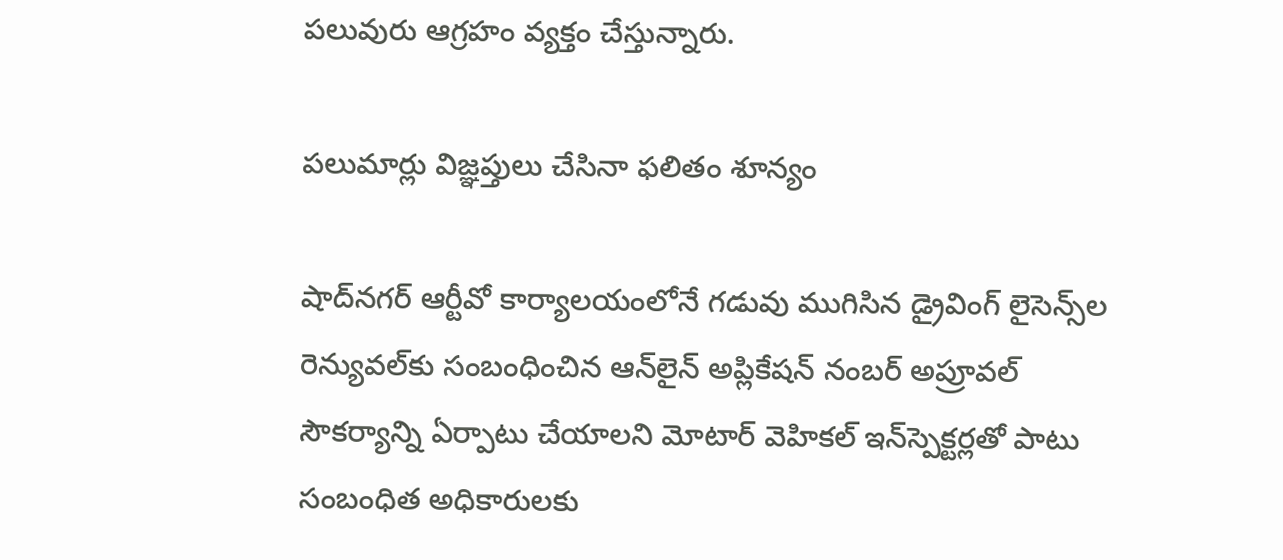పలువురు ఆగ్రహం వ్యక్తం చేస్తున్నారు.

పలుమార్లు విజ్ఞప్తులు చేసినా ఫలితం శూన్యం

షాద్‌నగర్ ఆర్టీవో కార్యాలయంలోనే గడువు ముగిసిన డ్రైవింగ్ లైసెన్స్‌ల రెన్యువల్‌కు సంబంధించిన ఆన్‌లైన్ అప్లికేషన్ నంబర్ అప్రూవల్ సౌకర్యాన్ని ఏర్పాటు చేయాలని మోటార్ వెహికల్ ఇన్‌స్పెక్టర్లతో పాటు సంబంధిత అధికారులకు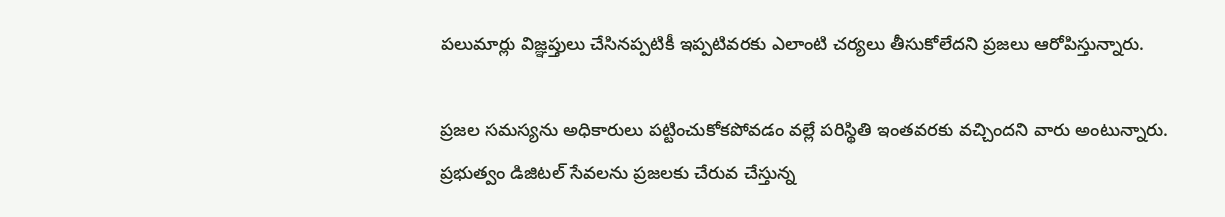పలుమార్లు విజ్ఞప్తులు చేసినప్పటికీ ఇప్పటివరకు ఎలాంటి చర్యలు తీసుకోలేదని ప్రజలు ఆరోపిస్తున్నారు.

ప్రజల సమస్యను అధికారులు పట్టించుకోకపోవడం వల్లే పరిస్థితి ఇంతవరకు వచ్చిందని వారు అంటున్నారు. ప్రభుత్వం డిజిటల్ సేవలను ప్రజలకు చేరువ చేస్తున్న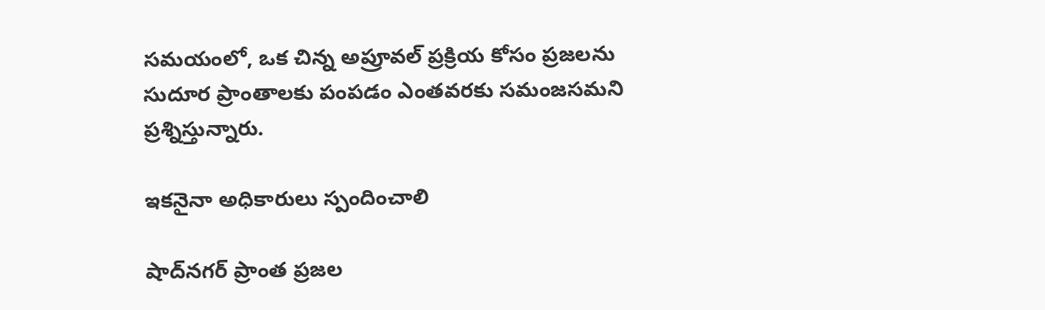సమయంలో, ఒక చిన్న అప్రూవల్ ప్రక్రియ కోసం ప్రజలను సుదూర ప్రాంతాలకు పంపడం ఎంతవరకు సమంజసమని ప్రశ్నిస్తున్నారు.

ఇకనైనా అధికారులు స్పందించాలి

షాద్‌నగర్ ప్రాంత ప్రజల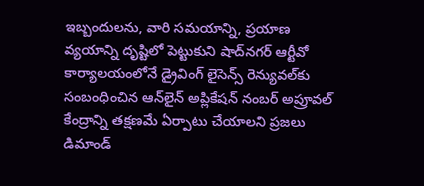ఇబ్బందులను, వారి సమయాన్ని, ప్రయాణ వ్యయాన్ని దృష్టిలో పెట్టుకుని షాద్‌నగర్ ఆర్టీవో కార్యాలయంలోనే డ్రైవింగ్ లైసెన్స్ రెన్యువల్‌కు సంబంధించిన ఆన్‌లైన్ అప్లికేషన్ నంబర్ అప్రూవల్ కేంద్రాన్ని తక్షణమే ఏర్పాటు చేయాలని ప్రజలు డిమాండ్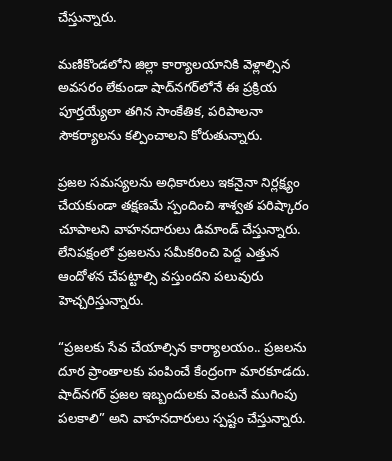చేస్తున్నారు.

మణికొండలోని జిల్లా కార్యాలయానికి వెళ్లాల్సిన అవసరం లేకుండా షాద్‌నగర్‌లోనే ఈ ప్రక్రియ పూర్తయ్యేలా తగిన సాంకేతిక, పరిపాలనా సౌకర్యాలను కల్పించాలని కోరుతున్నారు.

ప్రజల సమస్యలను అధికారులు ఇకనైనా నిర్లక్ష్యం చేయకుండా తక్షణమే స్పందించి శాశ్వత పరిష్కారం చూపాలని వాహనదారులు డిమాండ్ చేస్తున్నారు. లేనిపక్షంలో ప్రజలను సమీకరించి పెద్ద ఎత్తున ఆందోళన చేపట్టాల్సి వస్తుందని పలువురు హెచ్చరిస్తున్నారు.

“ప్రజలకు సేవ చేయాల్సిన కార్యాలయం.. ప్రజలను దూర ప్రాంతాలకు పంపించే కేంద్రంగా మారకూడదు. షాద్‌నగర్ ప్రజల ఇబ్బందులకు వెంటనే ముగింపు పలకాలి” అని వాహనదారులు స్పష్టం చేస్తున్నారు.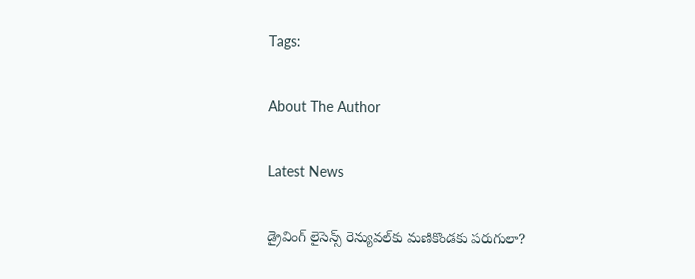Tags:

About The Author

Latest News

డ్రైవింగ్ లైసెన్స్ రెన్యువల్‌కు మణికొండకు పరుగులా?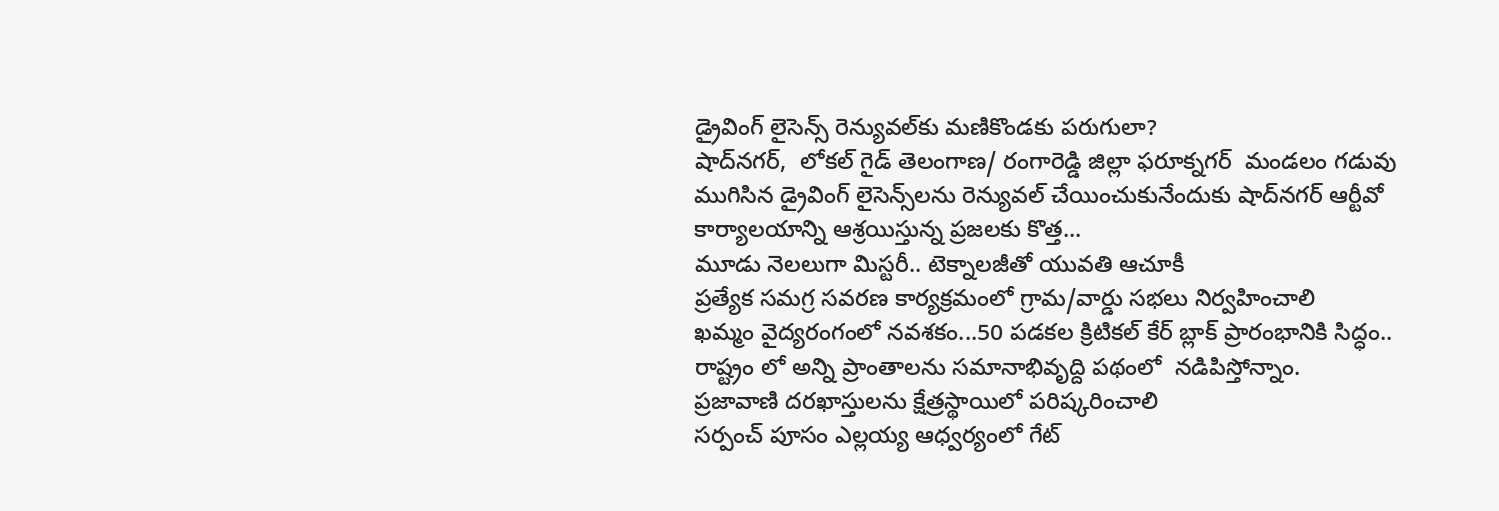డ్రైవింగ్ లైసెన్స్ రెన్యువల్‌కు మణికొండకు పరుగులా?
షాద్‌నగర్,  లోకల్ గైడ్ తెలంగాణ/ రంగారెడ్డి జిల్లా ఫరూక్నగర్  మండలం గడువు ముగిసిన డ్రైవింగ్ లైసెన్స్‌లను రెన్యువల్ చేయించుకునేందుకు షాద్‌నగర్ ఆర్టీవో కార్యాలయాన్ని ఆశ్రయిస్తున్న ప్రజలకు కొత్త...
మూడు నెలలుగా మిస్టరీ.. టెక్నాలజీతో యువతి ఆచూకీ
ప్రత్యేక సమగ్ర సవరణ కార్యక్రమంలో గ్రామ/వార్డు సభలు నిర్వహించాలి
ఖమ్మం వైద్యరంగంలో నవశకం...50 పడకల క్రిటికల్‌ కేర్‌ బ్లాక్‌ ప్రారంభానికి సిద్ధం..
రాష్ట్రం లో అన్ని ప్రాంతాలను సమానాభివృద్ది పథంలో  నడిపిస్తోన్నాం.
ప్రజావాణి దరఖాస్తులను క్షేత్రస్థాయిలో పరిష్కరించాలి
సర్పంచ్ పూసం ఎల్లయ్య ఆధ్వర్యంలో గేట్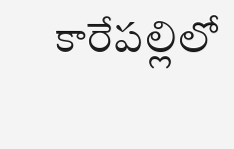కారేపల్లిలో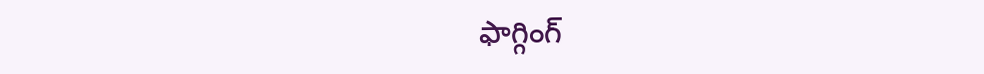ఫాగ్గింగ్